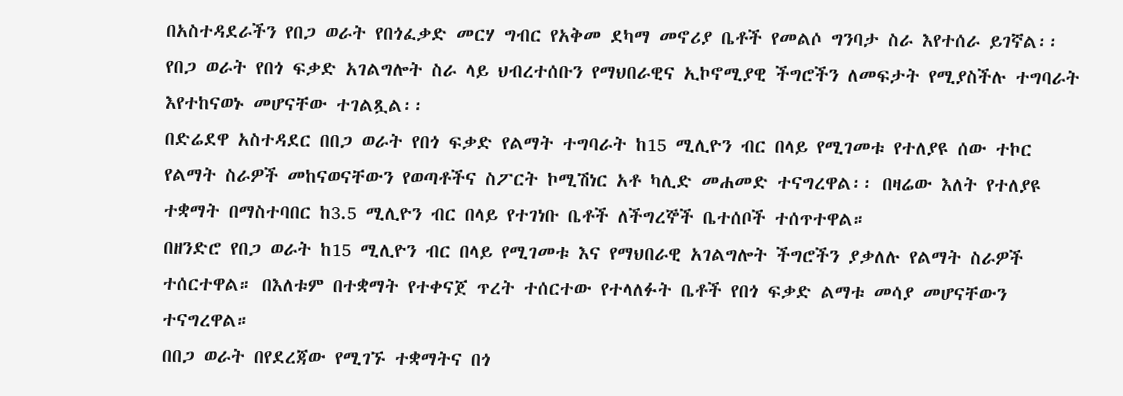በአስተዳደራችን የበጋ ወራት የበጎፈቃድ መርሃ ግብር የአቅመ ደካማ መኖሪያ ቤቶች የመልሶ ግንባታ ስራ እየተሰራ ይገኛል፡፡ የበጋ ወራት የበጎ ፍቃድ አገልግሎት ስራ ላይ ህብረተሰቡን የማህበራዊና ኢኮኖሚያዊ ችግሮችን ለመፍታት የሚያስችሉ ተግባራት እየተከናወኑ መሆናቸው ተገልጿል፡፡
በድሬደዋ አስተዳደር በበጋ ወራት የበጎ ፍቃድ የልማት ተግባራት ከ15 ሚሊዮን ብር በላይ የሚገመቱ የተለያዩ ሰው ተኮር የልማት ስራዎች መከናወናቸውን የወጣቶችና ስፖርት ኮሚሽነር አቶ ካሊድ መሐመድ ተናግረዋል፡፡ በዛሬው እለት የተለያዩ ተቋማት በማስተባበር ከ3.5 ሚሊዮን ብር በላይ የተገነቡ ቤቶች ለችግረኞች ቤተሰቦች ተሰጥተዋል።
በዘንድሮ የበጋ ወራት ከ15 ሚሊዮን ብር በላይ የሚገመቱ እና የማህበራዊ አገልግሎት ችግሮችን ያቃለሉ የልማት ስራዎች ተሰርተዋል። በእለቱም በተቋማት የተቀናጀ ጥረት ተሰርተው የተላለፉት ቤቶች የበጎ ፍቃድ ልማቱ መሳያ መሆናቸውን ተናግረዋል።
በበጋ ወራት በየደረጃው የሚገኙ ተቋማትና በጎ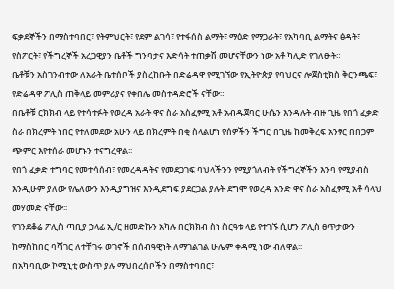ፍቃደኞችን በማስተባበር፣ የትምህርት፣ የደም ልገሳ፣ የተፋሰስ ልማት፣ ማዕድ የማጋራት፣ የአካባቢ ልማትና ፅዳት፣ የስፖርት፣ የችግረኞች አረጋዊያን ቤቶች ግንባታና እድሳት ተጠቃሽ መሆናቸውን ነው አቶ ካሊድ የገለፁት።
ቤቶቹን አስገንብተው ለአራት ቤተሰቦች ያስረከቡት በድሬዳዋ የሚገኘው የኢትዮጵያ የባህርና ሎጀስቲክስ ቅርንጫፍ፣ የድሬዳዋ ፖሊስ ጠቅላይ መምሪያና የቀበሌ መስተዳድሮች ናቸው።
በቤቶቹ ርክክብ ላይ የተሳተፉት የወረዳ አራት ዋና ስራ አስፈፃሚ አቶ አብዱጀባር ሁሴን እንዳሉት ብዙ ጊዜ የበጎ ፈቃድ ስራ በክረምት ነበር የተለመደው አሁን ላይ በክረምት በቂ ስላልሆነ የሰዎችን ችግር በጊዜ ከመቅረፍ አንፃር በበጋም ጭምር እየተሰራ መሆኑን ተናግረዋል፡፡
የበጎ ፈቃድ ተግባር የመተሳሰብ፣ የመረዳዳትና የመደጋገፍ ባህላችንን የሚያጎለብት የችግረኞችን እንባ የሚያብስ እንዲሁም ያለው የሌለውን እንዲያግዝና እንዲደግፍ ያደርጋል ያሉት ደግሞ የወረዳ አንድ ዋና ስራ አስፈፃሚ አቶ ሳላህ መሃመድ ናቸው፡፡
የገንደቆሬ ፖሊስ ጣቢያ ኃላፊ ኢ/ር ዘመድኩን አካሉ በርክክብ ስነ ስርዓቱ ላይ የተገኙ ሲሆን ፖሊስ ፀጥታውን ከማስከበር ባሻገር ለተቸገሩ ወገኖች በሰብዓዊነት ለማገልገል ሁሌም ቀዳሚ ነው ብለዋል፡፡
በአካባቢው ኮሚኒቲ ውስጥ ያሉ ማህበረሰቦችን በማስተባበር፣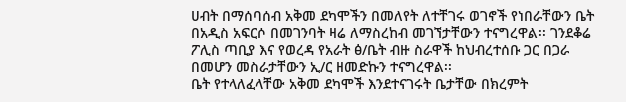ሀብት በማሰባሰብ አቅመ ደካሞችን በመለየት ለተቸገሩ ወገኖች የነበራቸውን ቤት በአዲስ አፍርሶ በመገንባት ዛሬ ለማስረከብ መገኘታቸውን ተናግረዋል፡፡ ገንደቆሬ ፖሊስ ጣቢያ እና የወረዳ የአራት ፅ/ቤት ብዙ ስራዋች ከህብረተሰቡ ጋር በጋራ በመሆን መስራታቸውን ኢ/ር ዘመድኩን ተናግረዋል፡፡
ቤት የተላለፈላቸው አቅመ ደካሞች እንደተናገሩት ቤታቸው በክረምት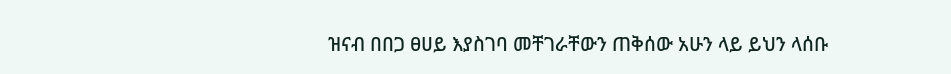ዝናብ በበጋ ፀሀይ እያስገባ መቸገራቸውን ጠቅሰው አሁን ላይ ይህን ላሰቡ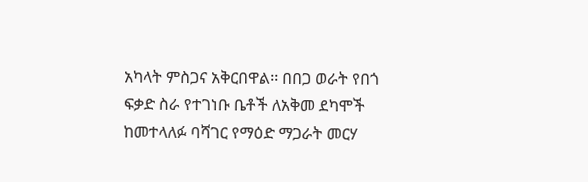አካላት ምስጋና አቅርበዋል፡፡ በበጋ ወራት የበጎ ፍቃድ ስራ የተገነቡ ቤቶች ለአቅመ ደካሞች ከመተላለፉ ባሻገር የማዕድ ማጋራት መርሃ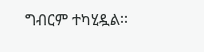ግብርም ተካሂዷል፡፡